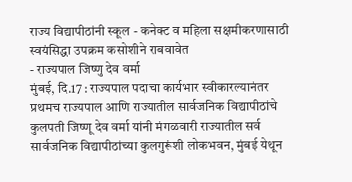राज्य विद्यापीठांनी स्कूल - कनेक्ट व महिला सक्षमीकरणासाठी
स्वयंसिद्धा उपक्रम कसोशीने राबवावेत
- राज्यपाल जिष्णु देव वर्मा
मुंबई, दि.17 : राज्यपाल पदाचा कार्यभार स्वीकारल्यानंतर प्रथमच राज्यपाल आणि राज्यातील सार्वजनिक विद्यापीठांचे कुलपती जिष्णू देव वर्मा यांनी मंगळवारी राज्यातील सर्व सार्वजनिक विद्यापीठांच्या कुलगुरूंशी लोकभवन, मुंबई येथून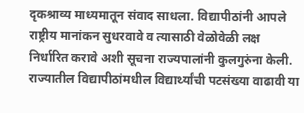दृकश्राव्य माध्यमातून संवाद साधला. विद्यापीठांनी आपले राष्ट्रीय मानांकन सुधरवावे व त्यासाठी वेळोवेळी लक्ष निर्धारित करावे अशी सूचना राज्यपालांनी कुलगुरुंना केली.
राज्यातील विद्यापीठांमधील विद्यार्थ्यांची पटसंख्या वाढावी या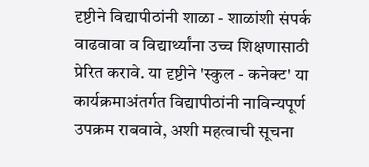दृष्टीने विद्यापीठांनी शाळा - शाळांशी संपर्क वाढवावा व विद्यार्थ्यांना उच्च शिक्षणासाठी प्रेरित करावे. या दृष्टीने 'स्कुल - कनेक्ट' या कार्यक्रमाअंतर्गत विद्यापीठांनी नाविन्यपूर्ण उपक्रम राबवावे, अशी महत्वाची सूचना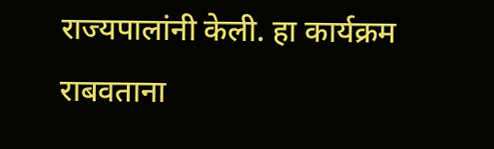राज्यपालांनी केली. हा कार्यक्रम राबवताना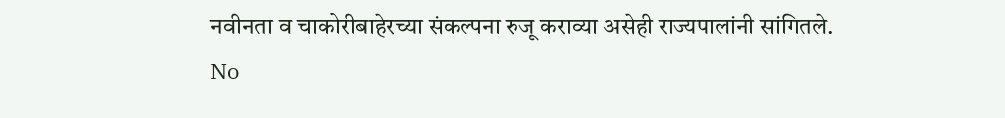नवीनता व चाकोरीबाहेरच्या संकल्पना रुजू कराव्या असेही राज्यपालांनी सांगितले.
No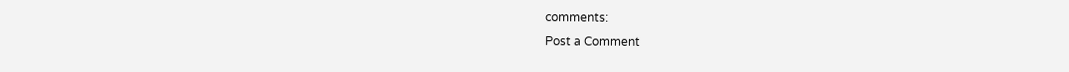comments:
Post a Comment